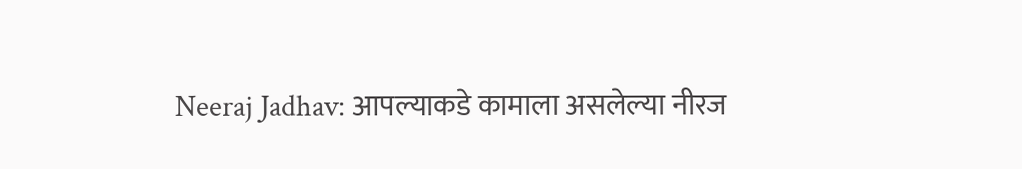Neeraj Jadhav: आपल्याकडे कामाला असलेल्या नीरज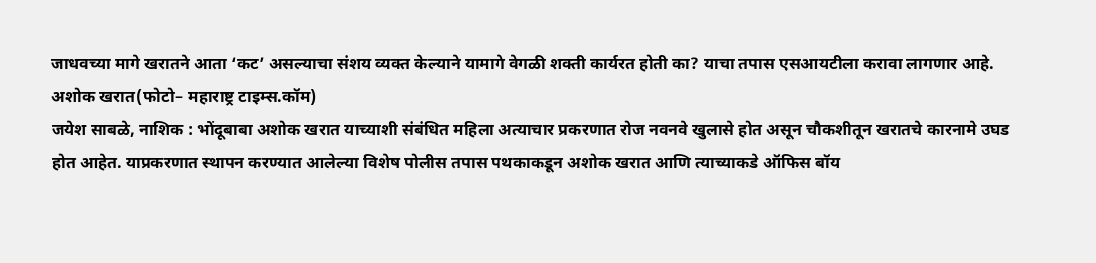जाधवच्या मागे खरातने आता ‘कट’ असल्याचा संशय व्यक्त केल्याने यामागे वेगळी शक्ती कार्यरत होती का? याचा तपास एसआयटीला करावा लागणार आहे.
अशोक खरात(फोटो– महाराष्ट्र टाइम्स.कॉम)
जयेश साबळे, नाशिक : भोंदूबाबा अशोक खरात याच्याशी संबंधित महिला अत्याचार प्रकरणात रोज नवनवे खुलासे होत असून चौकशीतून खरातचे कारनामे उघड होत आहेत. याप्रकरणात स्थापन करण्यात आलेल्या विशेष पोलीस तपास पथकाकडून अशोक खरात आणि त्याच्याकडे ऑफिस बॉय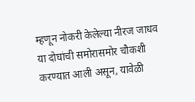म्हणून नोकरी केलेल्या नीरज जाधव या दोघांची समोरासमोर चौकशी करण्यात आली असून, यावेळी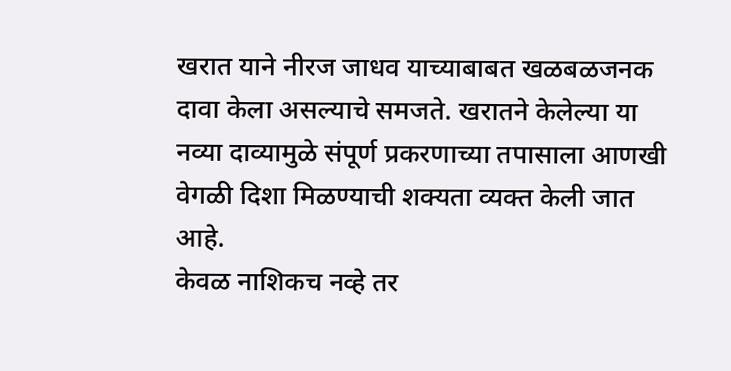खरात याने नीरज जाधव याच्याबाबत खळबळजनक दावा केला असल्याचे समजते. खरातने केलेल्या या नव्या दाव्यामुळे संपूर्ण प्रकरणाच्या तपासाला आणखी वेगळी दिशा मिळण्याची शक्यता व्यक्त केली जात आहे.
केवळ नाशिकच नव्हे तर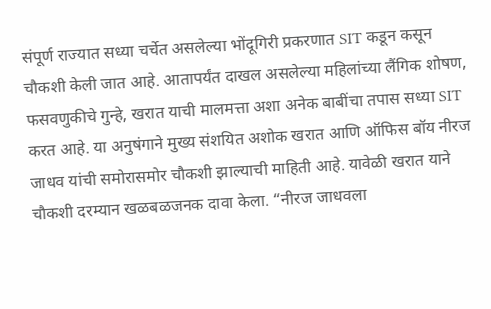संपूर्ण राज्यात सध्या चर्चेत असलेल्या भोंदूगिरी प्रकरणात SIT कडून कसून चौकशी केली जात आहे. आतापर्यंत दाखल असलेल्या महिलांच्या लैंगिक शोषण, फसवणुकीचे गुन्हे, खरात याची मालमत्ता अशा अनेक बाबींचा तपास सध्या SIT करत आहे. या अनुषंगाने मुख्य संशयित अशोक खरात आणि ऑफिस बॉय नीरज जाधव यांची समोरासमोर चौकशी झाल्याची माहिती आहे. यावेळी खरात याने चौकशी दरम्यान खळबळजनक दावा केला. “नीरज जाधवला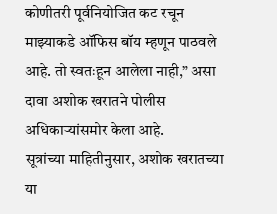कोणीतरी पूर्वनियोजित कट रचून माझ्याकडे ऑफिस बॉय म्हणून पाठवले आहे. तो स्वतःहून आलेला नाही,” असा दावा अशोक खरातने पोलीस अधिकाऱ्यांसमोर केला आहे.
सूत्रांच्या माहितीनुसार, अशोक खरातच्या या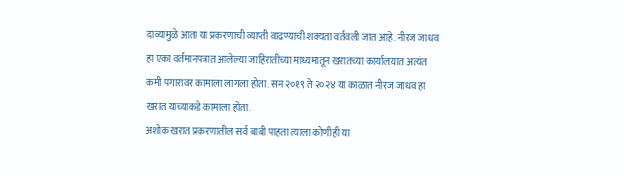दाव्यामुळे आता या प्रकरणाची व्याप्ती वाढण्याची शक्यता वर्तवली जात आहे. नीरज जाधव हा एका वर्तमानपत्रात आलेल्या जाहिरातीच्या माध्यमातून खरातच्या कार्यालयात अत्यंत कमी पगारावर कामाला लागला होता. सन २०१९ ते २०२४ या काळात नीरज जाधव हा खरात याच्याकडे कामाला होता.
अशोक खरात प्रकरणातील सर्व बाबी पाहता त्याला कोणीही या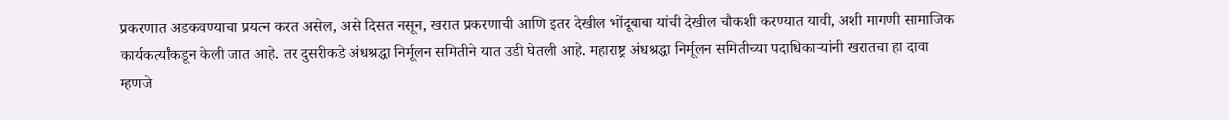प्रकरणात अडकवण्याचा प्रयत्न करत असेल, असे दिसत नसून, खरात प्रकरणाची आणि इतर देखील भोंदूबाबा यांची देखील चौकशी करण्यात यावी, अशी मागणी सामाजिक कार्यकर्त्यांकडून केली जात आहे. तर दुसरीकडे अंधश्रद्धा निर्मूलन समितीने यात उडी घेतली आहे. महाराष्ट्र अंधश्रद्धा निर्मूलन समितीच्या पदाधिकाऱ्यांनी खरातचा हा दावा म्हणजे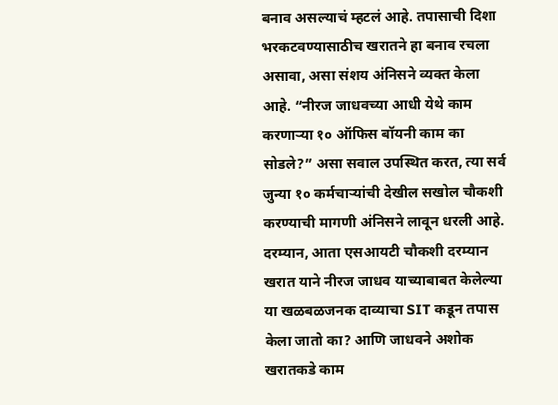बनाव असल्याचं म्हटलं आहे. तपासाची दिशा भरकटवण्यासाठीच खरातने हा बनाव रचला असावा, असा संशय अंनिसने व्यक्त केला आहे. “नीरज जाधवच्या आधी येथे काम करणाऱ्या १० ऑफिस बॉयनी काम का सोडले?” असा सवाल उपस्थित करत, त्या सर्व जुन्या १० कर्मचाऱ्यांची देखील सखोल चौकशी करण्याची मागणी अंनिसने लावून धरली आहे.
दरम्यान, आता एसआयटी चौकशी दरम्यान खरात याने नीरज जाधव याच्याबाबत केलेल्या या खळबळजनक दाव्याचा SIT कडून तपास केला जातो का? आणि जाधवने अशोक खरातकडे काम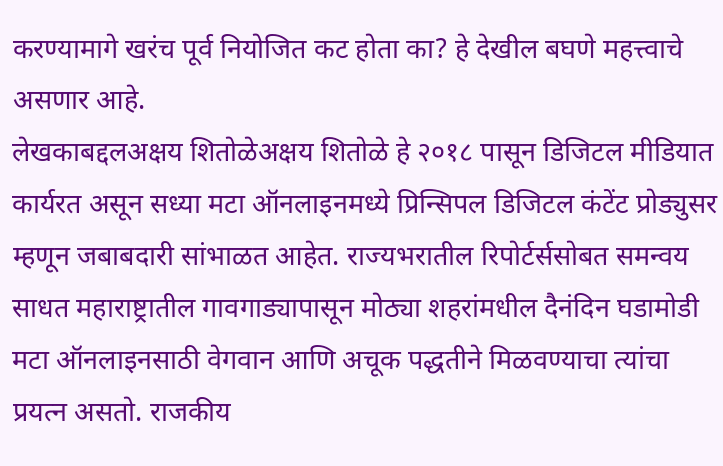करण्यामागे खरंच पूर्व नियोजित कट होता का? हे देखील बघणे महत्त्वाचे असणार आहे.
लेखकाबद्दलअक्षय शितोळेअक्षय शितोळे हे २०१८ पासून डिजिटल मीडियात कार्यरत असून सध्या मटा ऑनलाइनमध्ये प्रिन्सिपल डिजिटल कंटेंट प्रोड्युसर म्हणून जबाबदारी सांभाळत आहेत. राज्यभरातील रिपोर्टर्ससोबत समन्वय साधत महाराष्ट्रातील गावगाड्यापासून मोठ्या शहरांमधील दैनंदिन घडामोडी मटा ऑनलाइनसाठी वेगवान आणि अचूक पद्धतीने मिळवण्याचा त्यांचा प्रयत्न असतो. राजकीय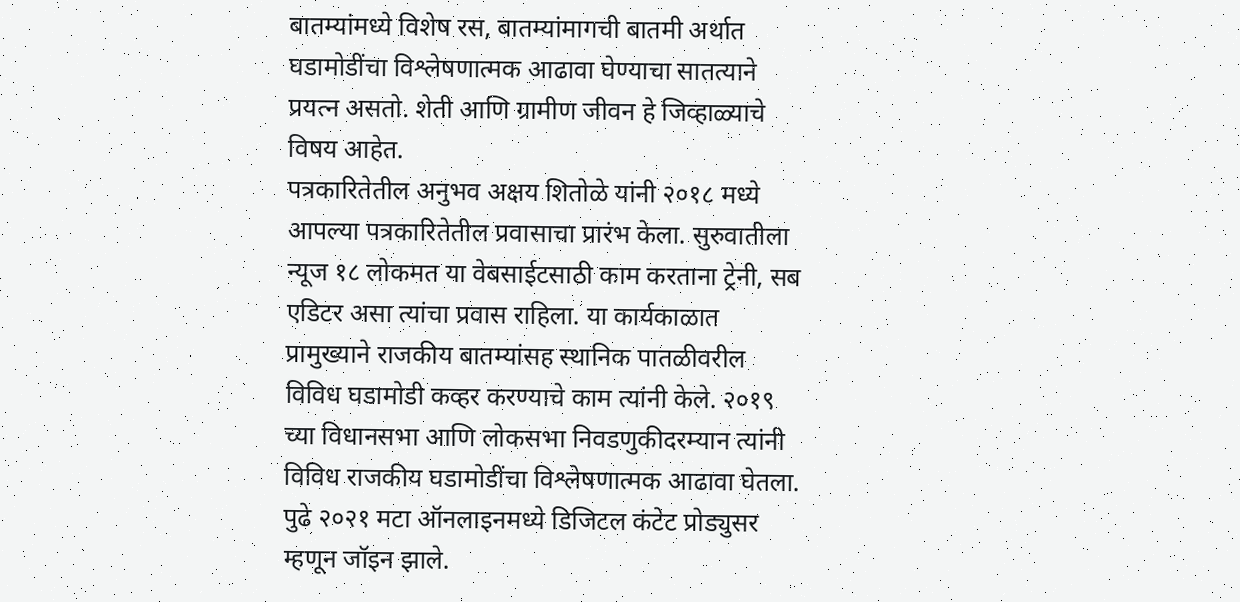बातम्यांमध्ये विशेष रस, बातम्यांमागची बातमी अर्थात घडामोडींचा विश्लेषणात्मक आढावा घेण्याचा सातत्याने प्रयत्न असतो. शेती आणि ग्रामीण जीवन हे जिव्हाळ्याचे विषय आहेत.
पत्रकारितेतील अनुभव अक्षय शितोळे यांनी २०१८ मध्ये आपल्या पत्रकारितेतील प्रवासाचा प्रारंभ केला. सुरुवातीला न्यूज १८ लोकमत या वेबसाईटसाठी काम करताना ट्रेनी, सब एडिटर असा त्यांचा प्रवास राहिला. या कार्यकाळात प्रामुख्याने राजकीय बातम्यांसह स्थानिक पातळीवरील विविध घडामोडी कव्हर करण्याचे काम त्यांनी केले. २०१९ च्या विधानसभा आणि लोकसभा निवडणुकीदरम्यान त्यांनी विविध राजकीय घडामोडींचा विश्लेषणात्मक आढावा घेतला. पुढे २०२१ मटा ऑनलाइनमध्ये डिजिटल कंटेट प्रोड्युसर म्हणून जॉइन झाले.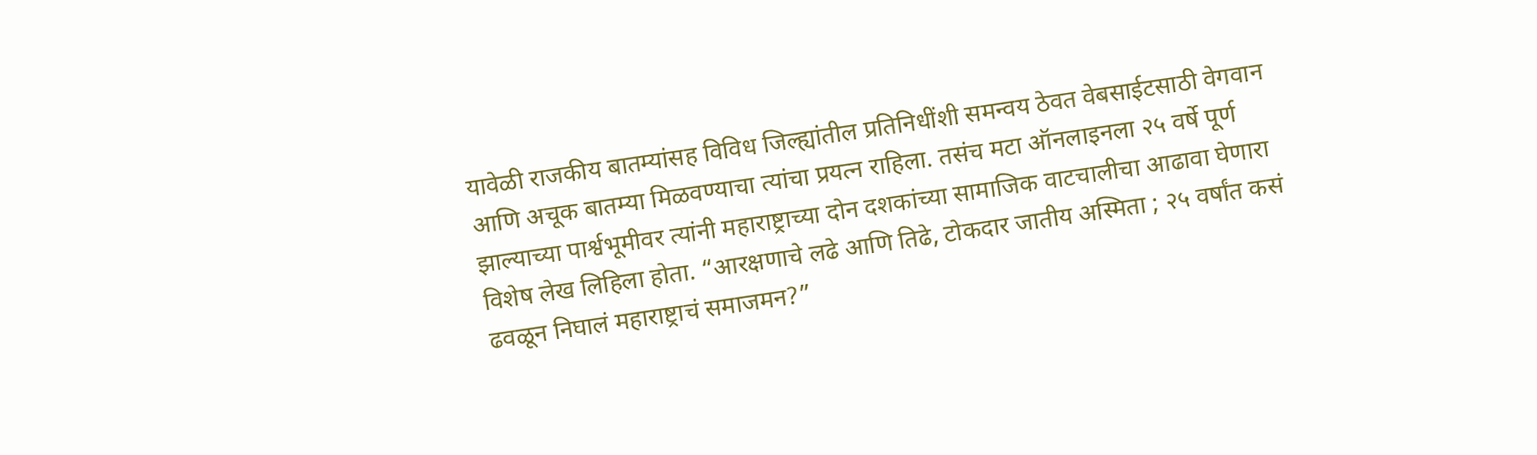यावेळी राजकीय बातम्यांसह विविध जिल्ह्यांतील प्रतिनिधींशी समन्वय ठेवत वेबसाईटसाठी वेगवान आणि अचूक बातम्या मिळवण्याचा त्यांचा प्रयत्न राहिला. तसंच मटा ऑनलाइनला २५ वर्षे पूर्ण झाल्याच्या पार्श्वभूमीवर त्यांनी महाराष्ट्राच्या दोन दशकांच्या सामाजिक वाटचालीचा आढावा घेणारा विशेष लेख लिहिला होता. “आरक्षणाचे लढे आणि तिढे, टोकदार जातीय अस्मिता ; २५ वर्षांत कसं ढवळून निघालं महाराष्ट्राचं समाजमन?”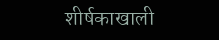शीर्षकाखाली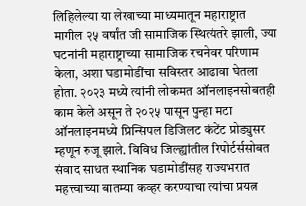लिहिलेल्या या लेखाच्या माध्यमातून महाराष्ट्रात मागील २५ वर्षांत जी सामाजिक स्थित्यंतरे झाली, ज्या घटनांनी महाराष्ट्राच्या सामाजिक रचनेवर परिणाम केला, अशा घडामोडींचा सविस्तर आढावा घेतला होता. २०२३ मध्ये त्यांनी लोकमत ऑनलाइनसोबतही काम केले असून ते २०२५ पासून पुन्हा मटा ऑनलाइनमध्ये प्रिन्सिपल डिजिलट कंटेंट प्रोड्युसर म्हणून रुजू झाले. विविध जिल्ह्यांतील रिपोर्टर्ससोबत संवाद साधत स्थानिक घडामोडींसह राज्यभरात महत्त्वाच्या बातम्या कव्हर करण्याचा त्यांचा प्रयत्न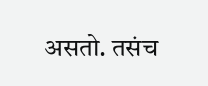असतो. तसंच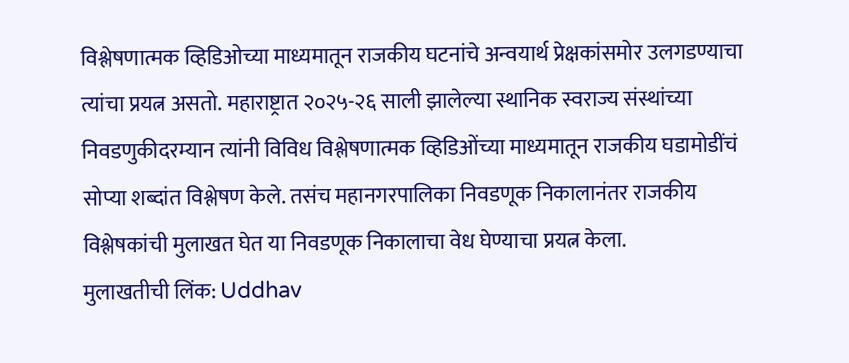विश्लेषणात्मक व्हिडिओच्या माध्यमातून राजकीय घटनांचे अन्वयार्थ प्रेक्षकांसमोर उलगडण्याचा त्यांचा प्रयत्न असतो. महाराष्ट्रात २०२५-२६ साली झालेल्या स्थानिक स्वराज्य संस्थांच्या निवडणुकीदरम्यान त्यांनी विविध विश्लेषणात्मक व्हिडिओंच्या माध्यमातून राजकीय घडामोडींचं सोप्या शब्दांत विश्लेषण केले. तसंच महानगरपालिका निवडणूक निकालानंतर राजकीय विश्लेषकांची मुलाखत घेत या निवडणूक निकालाचा वेध घेण्याचा प्रयत्न केला.
मुलाखतीची लिंक: Uddhav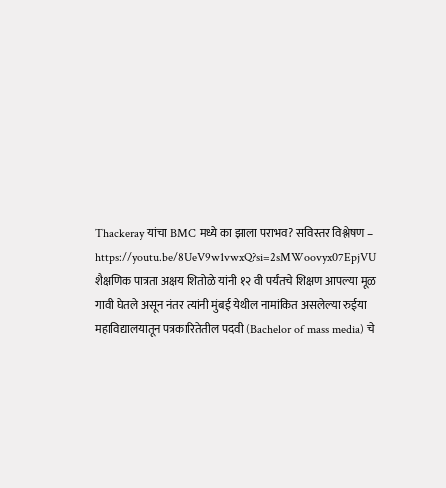Thackeray यांचा BMC मध्ये का झाला पराभव? सविस्तर विश्लेषण – https://youtu.be/8UeV9w1vwxQ?si=2sMWoovyx07EpjVU
शैक्षणिक पात्रता अक्षय शितोळे यांनी १२ वी पर्यंतचे शिक्षण आपल्या मूळ गावी घेतले असून नंतर त्यांनी मुंबई येथील नामांकित असलेल्या रुईया महाविद्यालयातून पत्रकारितेतील पदवी (Bachelor of mass media) चे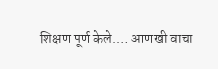शिक्षण पूर्ण केले.… आणखी वाचा